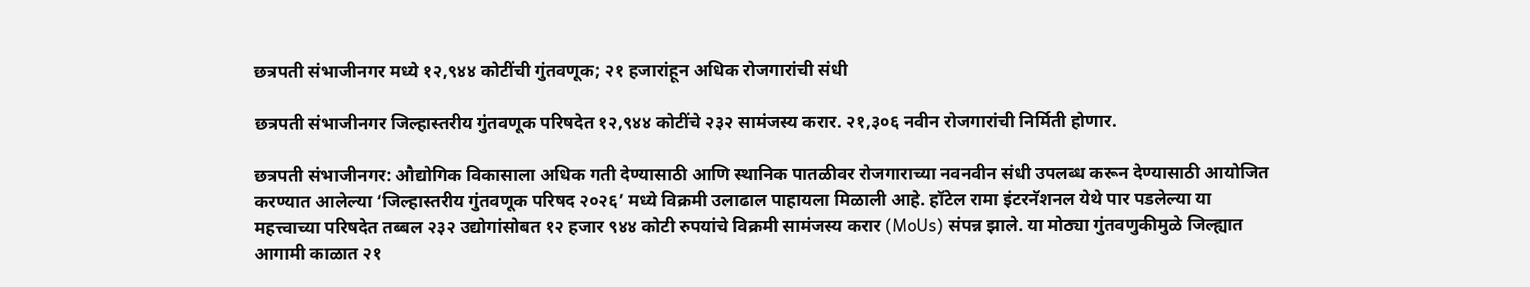छत्रपती संभाजीनगर मध्ये १२,९४४ कोटींची गुंतवणूक; २१ हजारांहून अधिक रोजगारांची संधी

छत्रपती संभाजीनगर जिल्हास्तरीय गुंतवणूक परिषदेत १२,९४४ कोटींचे २३२ सामंजस्य करार. २१,३०६ नवीन रोजगारांची निर्मिती होणार.

छत्रपती संभाजीनगर: औद्योगिक विकासाला अधिक गती देण्यासाठी आणि स्थानिक पातळीवर रोजगाराच्या नवनवीन संधी उपलब्ध करून देण्यासाठी आयोजित करण्यात आलेल्या ‘जिल्हास्तरीय गुंतवणूक परिषद २०२६’ मध्ये विक्रमी उलाढाल पाहायला मिळाली आहे. हॉटेल रामा इंटरनॅशनल येथे पार पडलेल्या या महत्त्वाच्या परिषदेत तब्बल २३२ उद्योगांसोबत १२ हजार ९४४ कोटी रुपयांचे विक्रमी सामंजस्य करार (MoUs) संपन्न झाले. या मोठ्या गुंतवणुकीमुळे जिल्ह्यात आगामी काळात २१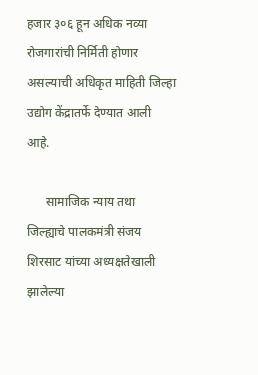हजार ३०६ हून अधिक नव्या रोजगारांची निर्मिती होणार असल्याची अधिकृत माहिती जिल्हा उद्योग केंद्रातर्फे देण्यात आली आहे.

      सामाजिक न्याय तथा जिल्ह्याचे पालकमंत्री संजय शिरसाट यांच्या अध्यक्षतेखाली झालेल्या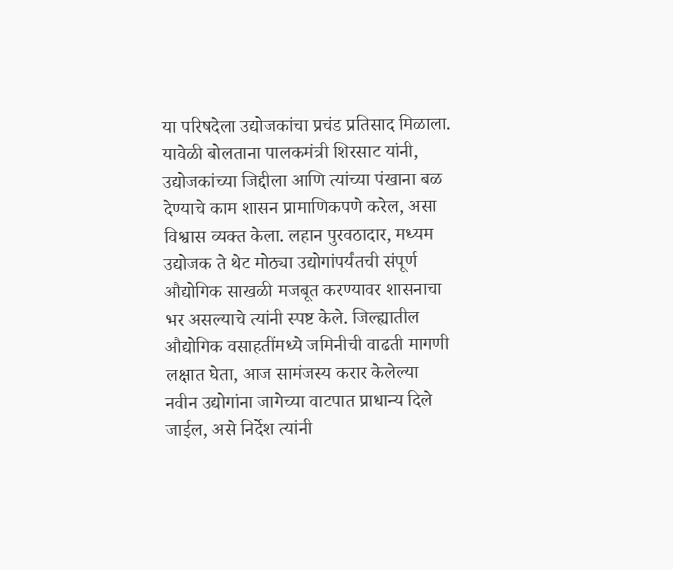या परिषदेला उद्योजकांचा प्रचंड प्रतिसाद मिळाला. यावेळी बोलताना पालकमंत्री शिरसाट यांनी, उद्योजकांच्या जिद्दीला आणि त्यांच्या पंखाना बळ देण्याचे काम शासन प्रामाणिकपणे करेल, असा विश्वास व्यक्त केला. लहान पुरवठादार, मध्यम उद्योजक ते थेट मोठ्या उद्योगांपर्यंतची संपूर्ण औद्योगिक साखळी मजबूत करण्यावर शासनाचा भर असल्याचे त्यांनी स्पष्ट केले. जिल्ह्यातील औद्योगिक वसाहतींमध्ये जमिनीची वाढती मागणी लक्षात घेता, आज सामंजस्य करार केलेल्या नवीन उद्योगांना जागेच्या वाटपात प्राधान्य दिले जाईल, असे निर्देश त्यांनी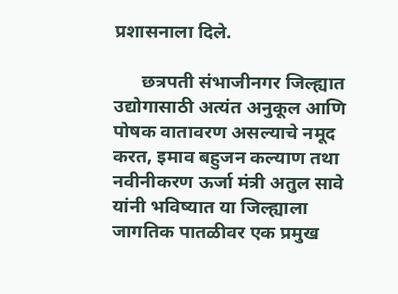प्रशासनाला दिले.

      छत्रपती संभाजीनगर जिल्ह्यात उद्योगासाठी अत्यंत अनुकूल आणि पोषक वातावरण असल्याचे नमूद करत, इमाव बहुजन कल्याण तथा नवीनीकरण ऊर्जा मंत्री अतुल सावे यांनी भविष्यात या जिल्ह्याला जागतिक पातळीवर एक प्रमुख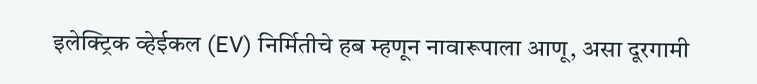इलेक्ट्रिक व्हेईकल (EV) निर्मितीचे हब म्हणून नावारूपाला आणू, असा दूरगामी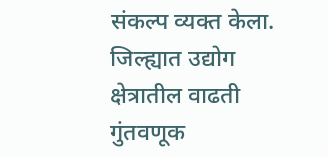संकल्प व्यक्त केला. जिल्ह्यात उद्योग क्षेत्रातील वाढती गुंतवणूक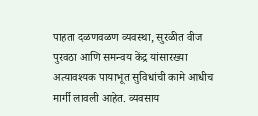पाहता दळणवळण व्यवस्था, सुरळीत वीज पुरवठा आणि समन्वय केंद्र यांसारख्या अत्यावश्यक पायाभूत सुविधांची कामे आधीच मार्गी लावली आहेत. व्यवसाय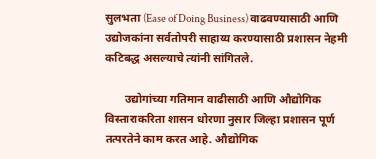सुलभता (Ease of Doing Business) वाढवण्यासाठी आणि उद्योजकांना सर्वतोपरी साहाय्य करण्यासाठी प्रशासन नेहमी कटिबद्ध असल्याचे त्यांनी सांगितले.

       उद्योगांच्या गतिमान वाढीसाठी आणि औद्योगिक विस्ताराकरिता शासन धोरणा नुसार जिल्हा प्रशासन पूर्ण तत्परतेने काम करत आहे. औद्योगिक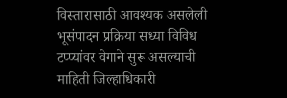विस्तारासाठी आवश्यक असलेली भूसंपादन प्रक्रिया सध्या विविध टप्प्यांवर वेगाने सुरू असल्याची माहिती जिल्हाधिकारी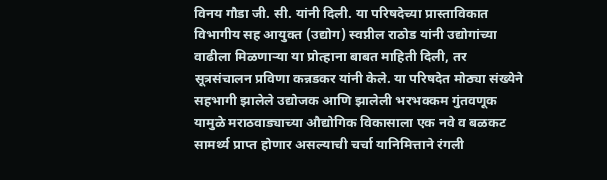विनय गौडा जी. सी. यांनी दिली. या परिषदेच्या प्रास्ताविकात विभागीय सह आयुक्त (उद्योग) स्वप्नील राठोड यांनी उद्योगांच्या वाढीला मिळणाऱ्या या प्रोत्हाना बाबत माहिती दिली, तर सूत्रसंचालन प्रविणा कन्नडकर यांनी केले. या परिषदेत मोठ्या संख्येने सहभागी झालेले उद्योजक आणि झालेली भरभक्कम गुंतवणूक यामुळे मराठवाड्याच्या औद्योगिक विकासाला एक नवे व बळकट सामर्थ्य प्राप्त होणार असल्याची चर्चा यानिमित्ताने रंगली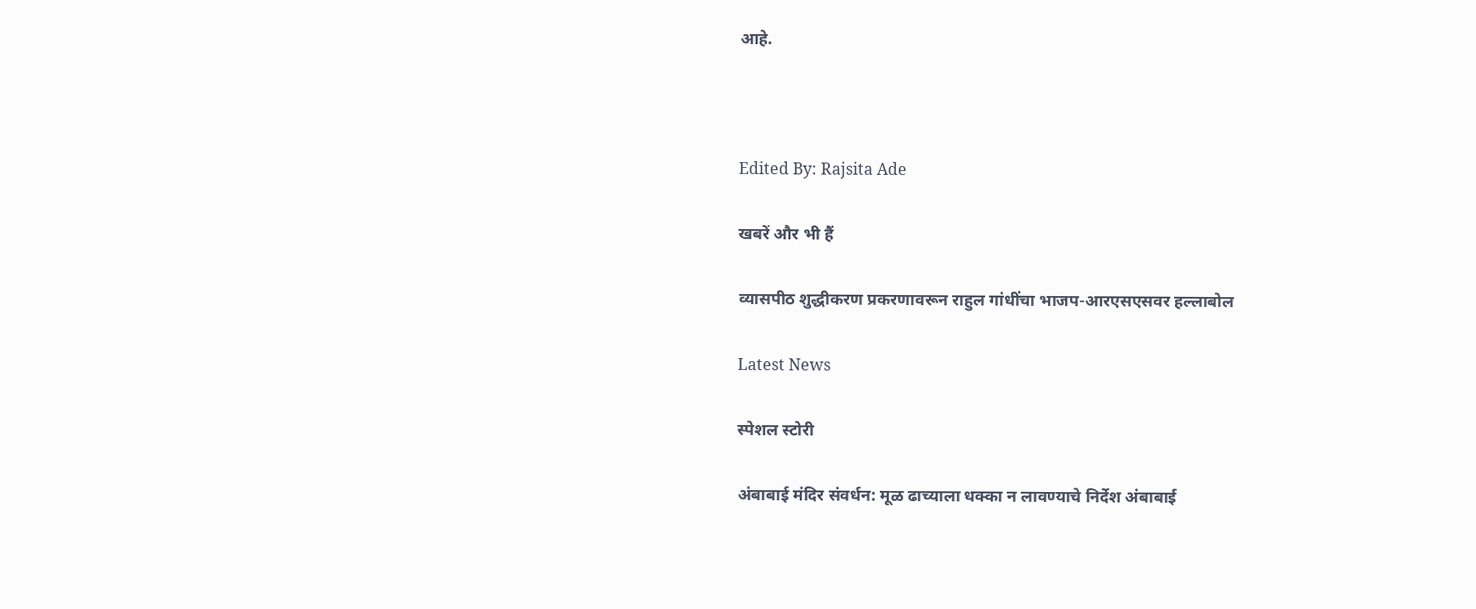आहे.



Edited By: Rajsita Ade

खबरें और भी हैं

व्यासपीठ शुद्धीकरण प्रकरणावरून राहुल गांधींचा भाजप-आरएसएसवर हल्लाबोल

Latest News

स्पेशल स्टोरी

अंबाबाई मंदिर संवर्धन: मूळ ढाच्याला धक्का न लावण्याचे निर्देश अंबाबाई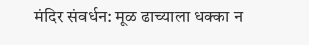मंदिर संवर्धन: मूळ ढाच्याला धक्का न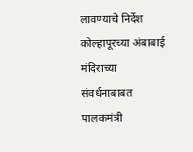लावण्याचे निर्देश
कोल्हापूरच्या अंबाबाई मंदिराच्या संवर्धनाबाबत पालकमंत्री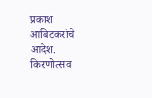प्रकाश आबिटकरांचे आदेश. किरणोत्सव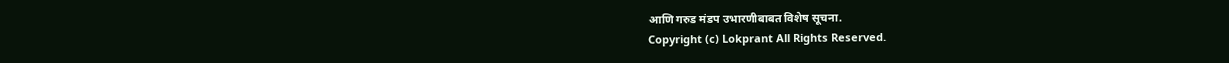आणि गरुड मंडप उभारणीबाबत विशेष सूचना.
Copyright (c) Lokprant All Rights Reserved.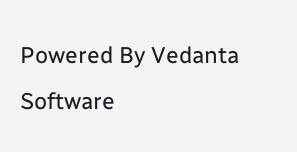Powered By Vedanta Software